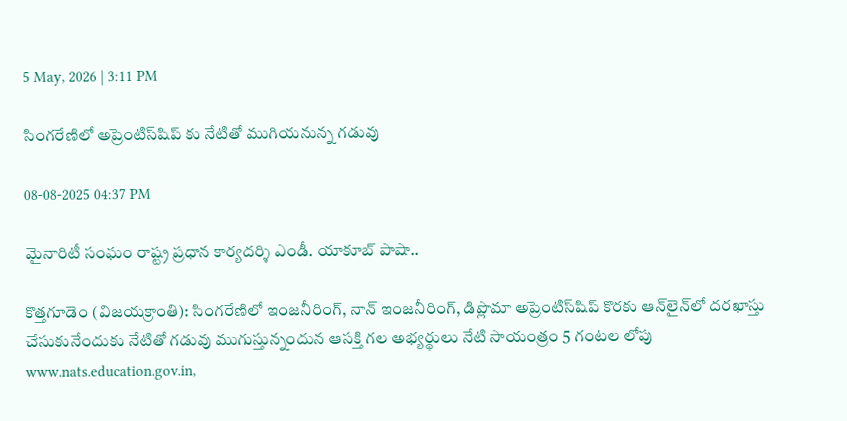5 May, 2026 | 3:11 PM

సింగరేణిలో అప్రెంటిస్‌షిప్ కు నేటితో ముగియనున్న గడువు

08-08-2025 04:37 PM

మైనారిటీ సంఘం రాష్ట్ర ప్రధాన కార్యదర్శి ఎండీ. యాకూబ్ పాషా..

కొత్తగూడెం (విజయక్రాంతి): సింగరేణిలో ఇంజనీరింగ్, నాన్ ఇంజనీరింగ్, డిప్లొమా అప్రెంటిస్‌షిప్ కొరకు ఆన్‌లైన్‌లో దరఖాస్తు చేసుకునేందుకు నేటితో గడువు ముగుస్తున్నందున ఆసక్తి గల అభ్యర్థులు నేటి సాయంత్రం 5 గంటల లోపు www.nats.education.gov.in,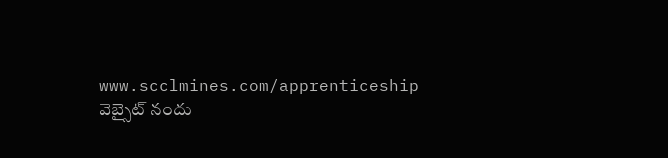www.scclmines.com/apprenticeship వెబ్సైట్ నందు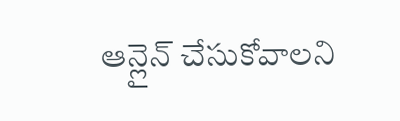ఆన్లైన్ చేసుకోవాలని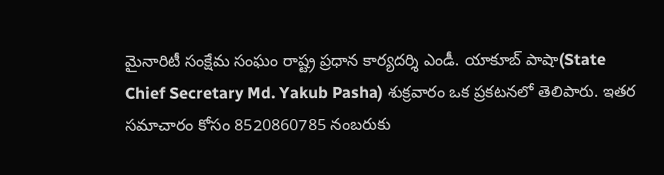మైనారిటీ సంక్షేమ సంఘం రాష్ట్ర ప్రధాన కార్యదర్శి ఎండీ. యాకూబ్ పాషా(State Chief Secretary Md. Yakub Pasha) శుక్రవారం ఒక ప్రకటనలో తెలిపారు. ఇతర సమాచారం కోసం 8520860785 నంబరుకు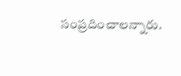సంప్రదించాలన్నారు.